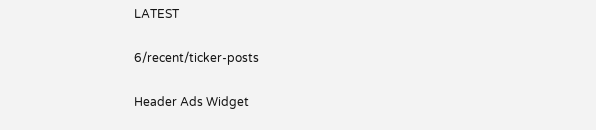LATEST

6/recent/ticker-posts

Header Ads Widget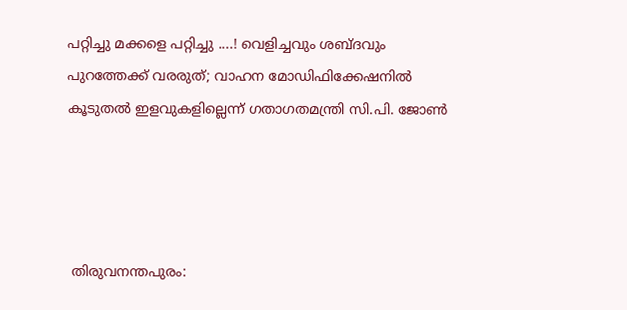പറ്റിച്ചു മക്കളെ പറ്റിച്ചു ....! വെളിച്ചവും ശബ്ദവും പുറത്തേക്ക് വരരുത്; വാഹന മോഡിഫിക്കേഷനിൽ കൂടുതൽ ഇളവുകളില്ലെന്ന് ഗതാഗതമന്ത്രി സി.പി. ജോൺ




 തിരുവനന്തപുരം: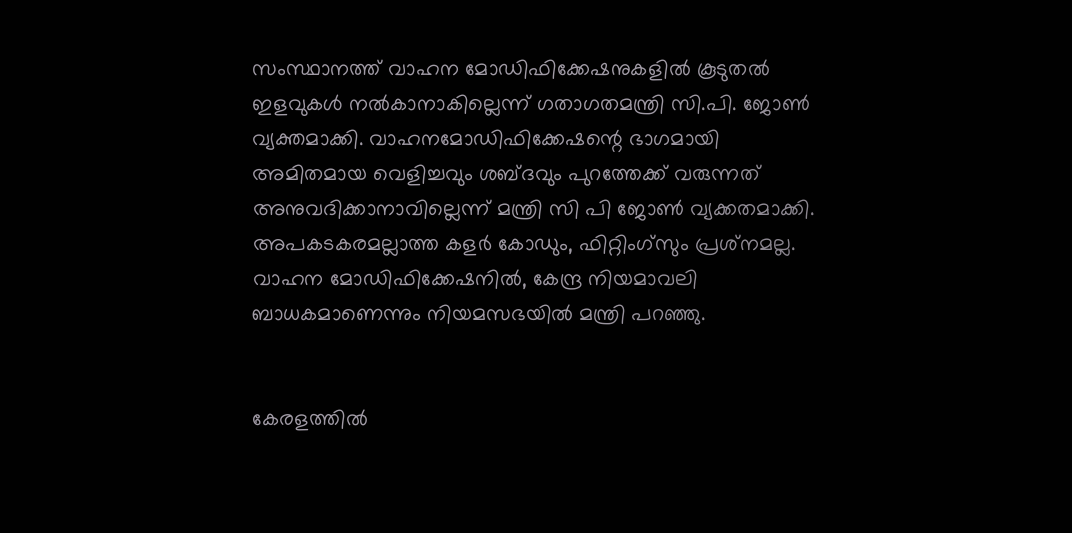സംസ്ഥാനത്ത് വാഹന മോഡിഫിക്കേഷനുകളിൽ കൂടുതൽ ഇളവുകൾ നൽകാനാകില്ലെന്ന് ഗതാഗതമന്ത്രി സി.പി. ജോൺ വ്യക്തമാക്കി. വാഹനമോഡിഫിക്കേഷന്റെ ഭാഗമായി അമിതമായ വെളിച്ചവും ശബ്ദവും പുറത്തേക്ക് വരുന്നത് അനുവദിക്കാനാവില്ലെന്ന് മന്ത്രി സി പി ജോൺ വ്യക്കതമാക്കി. അപകടകരമല്ലാത്ത കളർ കോഡും, ഫിറ്റിംഗ്‌സും പ്രശ്‌നമല്ല. വാഹന മോഡിഫിക്കേഷനിൽ, കേന്ദ്ര നിയമാവലി ബാധകമാണെന്നും നിയമസഭയിൽ മന്ത്രി പറഞ്ഞു.


കേരളത്തിൽ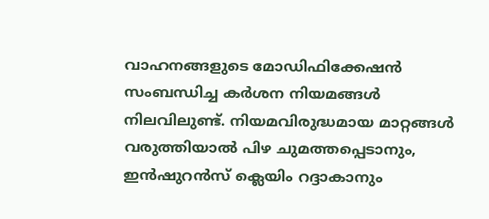വാഹനങ്ങളുടെ മോഡിഫിക്കേഷൻ സംബന്ധിച്ച കർശന നിയമങ്ങൾ നിലവിലുണ്ട്. നിയമവിരുദ്ധമായ മാറ്റങ്ങൾ വരുത്തിയാൽ പിഴ ചുമത്തപ്പെടാനും, ഇൻഷുറൻസ് ക്ലെയിം റദ്ദാകാനും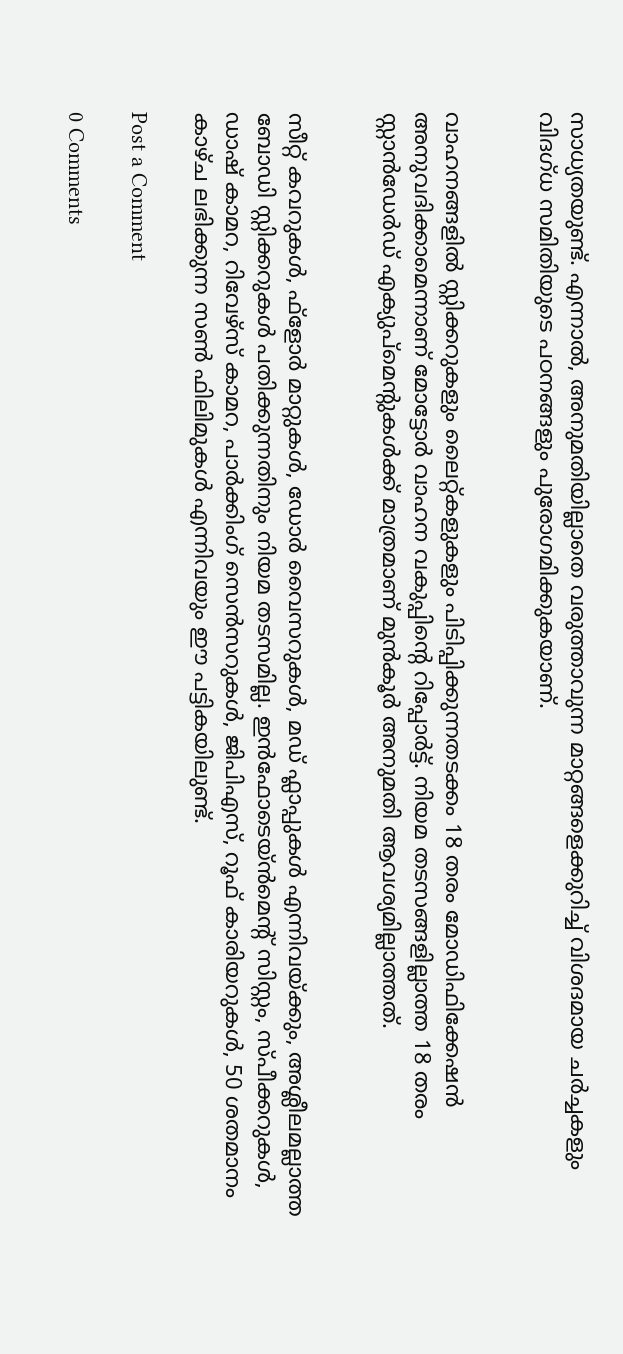സാധ്യതയുണ്ട്. എന്നാൽ, അനുമതിയില്ലാതെ വരുത്താവുന്ന മാറ്റങ്ങളെക്കുറിച്ച് വിശദമായ ചർച്ചകളും വിദഗ്‌ധ സമിതിയുടെ പഠനങ്ങളും പുരോഗമിക്കുകയാണ്.


വാഹനങ്ങളിൽ സ്റ്റിക്കറുകളും ലൈറ്റ്കളുകളും പിടിപ്പിക്കുന്നതടക്കം 18 തരം മോഡിഫിക്കേഷൻ അനുവദിക്കാമെന്നാണ് മോട്ടോർ വാഹന വകുപ്പിൻ്റെ റിപ്പോർട്ട്. നിയമ തടസങ്ങളില്ലാത്ത 18 തരം സ്റ്റാൻഡേർഡ് എക്യുപ്മെന്റുകൾക്ക് മാത്രമാണ് മുൻകൂർ അനുമതി ആവശ്യമില്ലാത്തത്.


സീറ്റ് കവറുകൾ, ഫ്ളോർ മാറ്റുകൾ, ഡോർ വൈസറുകൾ, മഡ് ഫ്ലാപ്പുകൾ എന്നിവയ്ക്കും, അശ്ലീലമല്ലാത്ത ബോഡി സ്റ്റിക്കറുകൾ പതിക്കുന്നതിനും നിയമ തടസമില്ല. ഇൻഫോടെയ്ൻമെന്റ് സിസ്റ്റം, സ്‌പീക്കറുകൾ, ഡാഷ് കാമറ, റിവേഴ്‌സ് കാമറ, പാർക്കിംഗ് സെൻസറുകൾ, ജിപിഎസ്, റൂഫ് കാരിയറുകൾ, 50 ശതമാനം കാഴ്‌ച ലഭിക്കുന്ന സൺ ഫിലിമുകൾ എന്നിവയും ഈ പട്ടികയിലുണ്ട്.

Post a Comment

0 Comments